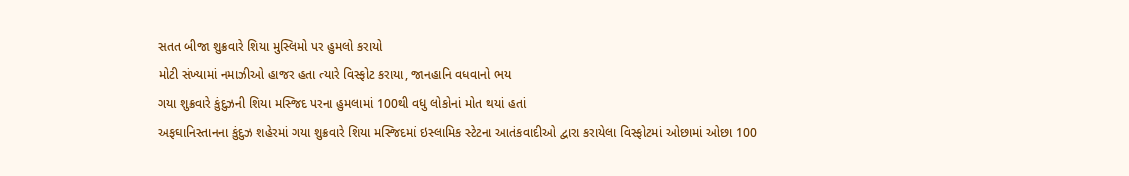સતત બીજા શુક્રવારે શિયા મુસ્લિમો પર હુમલો કરાયો
મોટી સંખ્યામાં નમાઝીઓ હાજર હતા ત્યારે વિસ્ફોટ કરાયા, જાનહાનિ વધવાનો ભય
ગયા શુક્રવારે કુંદુઝની શિયા મસ્જિદ પરના હુમલામાં 100થી વધુ લોકોનાં મોત થયાં હતાં
અફઘાનિસ્તાનના કુંદુઝ શહેરમાં ગયા શુક્રવારે શિયા મસ્જિદમાં ઇસ્લામિક સ્ટેટના આતંકવાદીઓ દ્વારા કરાયેલા વિસ્ફોટમાં ઓછામાં ઓછા 100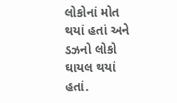લોકોનાં મોત થયાં હતાં અને ડઝનો લોકો ઘાયલ થયાં હતાં.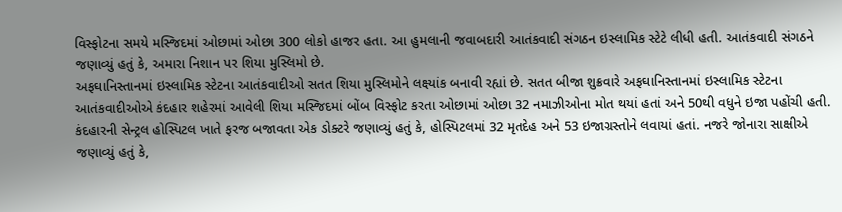વિસ્ફોટના સમયે મસ્જિદમાં ઓછામાં ઓછા 300 લોકો હાજર હતા. આ હુમલાની જવાબદારી આતંકવાદી સંગઠન ઇસ્લામિક સ્ટેટે લીધી હતી. આતંકવાદી સંગઠને જણાવ્યું હતું કે, અમારા નિશાન પર શિયા મુસ્લિમો છે.
અફઘાનિસ્તાનમાં ઇસ્લામિક સ્ટેટના આતંકવાદીઓ સતત શિયા મુસ્લિમોને લક્ષ્યાંક બનાવી રહ્યાં છે. સતત બીજા શુક્રવારે અફઘાનિસ્તાનમાં ઇસ્લામિક સ્ટેટના આતંકવાદીઓએ કંદહાર શહેરમાં આવેલી શિયા મસ્જિદમાં બોંબ વિસ્ફોટ કરતા ઓછામાં ઓછા 32 નમાઝીઓના મોત થયાં હતાં અને 50થી વધુને ઇજા પહોંચી હતી.
કંદહારની સેન્ટ્રલ હોસ્પિટલ ખાતે ફરજ બજાવતા એક ડોક્ટરે જણાવ્યું હતું કે, હોસ્પિટલમાં 32 મૃતદેહ અને 53 ઇજાગ્રસ્તોને લવાયાં હતાં. નજરે જોનારા સાક્ષીએ જણાવ્યું હતું કે,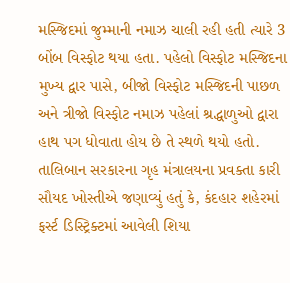મસ્જિદમાં જુમ્માની નમાઝ ચાલી રહી હતી ત્યારે 3 બોંબ વિસ્ફોટ થયા હતા. પહેલો વિસ્ફોટ મસ્જિદના મુખ્ય દ્વાર પાસે, બીજો વિસ્ફોટ મસ્જિદની પાછળ અને ત્રીજો વિસ્ફોટ નમાઝ પહેલાં શ્રદ્ધાળુઓ દ્વારા હાથ પગ ધોવાતા હોય છે તે સ્થળે થયો હતો.
તાલિબાન સરકારના ગૃહ મંત્રાલયના પ્રવક્તા કારી સૌયદ ખોસ્તીએ જણાવ્યું હતું કે, કંદહાર શહેરમાં ફર્સ્ટ ડિસ્ટ્રિક્ટમાં આવેલી શિયા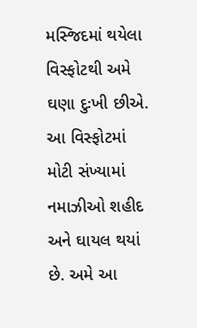મસ્જિદમાં થયેલા વિસ્ફોટથી અમે ઘણા દુઃખી છીએ. આ વિસ્ફોટમાં મોટી સંખ્યામાં નમાઝીઓ શહીદ અને ઘાયલ થયાં છે. અમે આ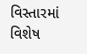વિસ્તારમાં વિશેષ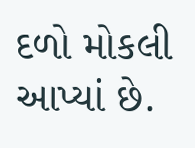દળો મોકલી આપ્યાં છે.